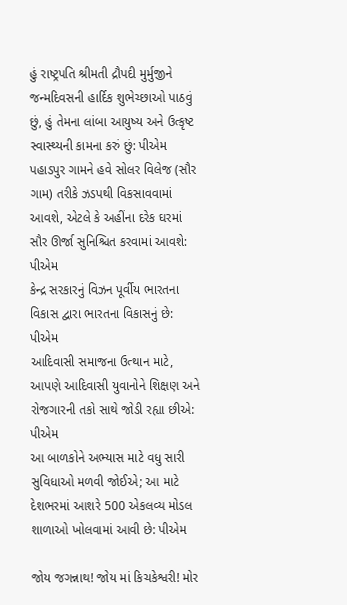હું રાષ્ટ્રપતિ શ્રીમતી દ્રૌપદી મુર્મુજીને જન્મદિવસની હાર્દિક શુભેચ્છાઓ પાઠવું છું, હું તેમના લાંબા આયુષ્ય અને ઉત્કૃષ્ટ સ્વાસ્થ્યની કામના કરું છું: પીએમ
પહાડપુર ગામને હવે સોલર વિલેજ (સૌર ગામ) તરીકે ઝડપથી વિકસાવવામાં આવશે, એટલે કે અહીંના દરેક ઘરમાં સૌર ઊર્જા સુનિશ્ચિત કરવામાં આવશે: પીએમ
કેન્દ્ર સરકારનું વિઝન પૂર્વીય ભારતના વિકાસ દ્વારા ભારતના વિકાસનું છે: પીએમ
આદિવાસી સમાજના ઉત્થાન માટે, આપણે આદિવાસી યુવાનોને શિક્ષણ અને રોજગારની તકો સાથે જોડી રહ્યા છીએ: પીએમ
આ બાળકોને અભ્યાસ માટે વધુ સારી સુવિધાઓ મળવી જોઈએ; આ માટે દેશભરમાં આશરે 500 એકલવ્ય મોડલ શાળાઓ ખોલવામાં આવી છે: પીએમ

જોય જગન્નાથ! જોય માં કિચકેશ્વરી! મોર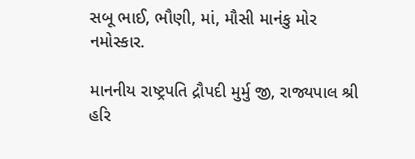સબૂ ભાઈ, ભૌણી, માં, મૌસી માનંકુ મોર નમોસ્કાર.

માનનીય રાષ્ટ્રપતિ દ્રૌપદી મુર્મુ જી, રાજ્યપાલ શ્રી હરિ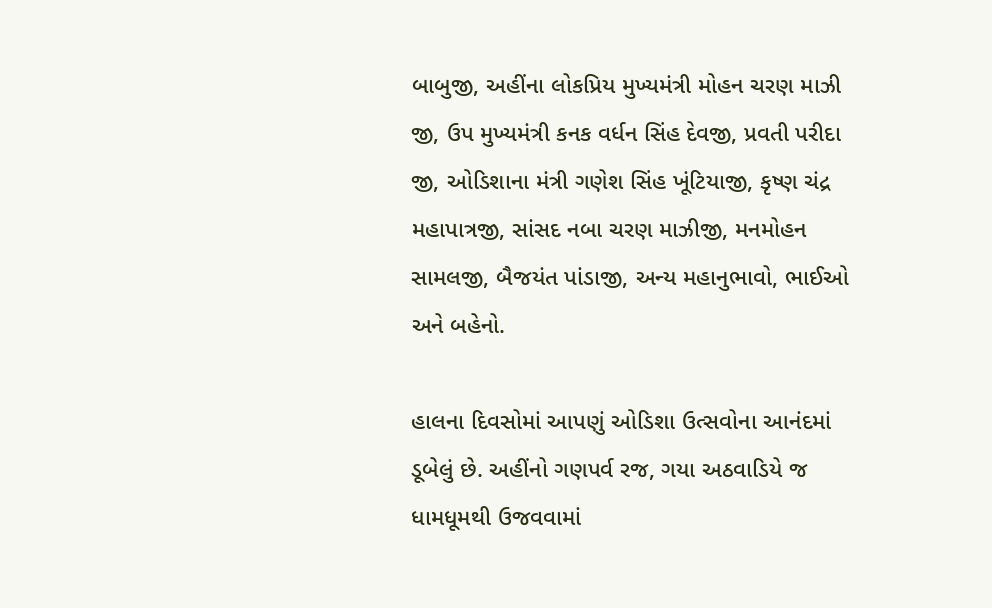બાબુજી, અહીંના લોકપ્રિય મુખ્યમંત્રી મોહન ચરણ માઝી જી, ઉપ મુખ્યમંત્રી કનક વર્ધન સિંહ દેવજી, પ્રવતી પરીદા જી, ઓડિશાના મંત્રી ગણેશ સિંહ ખૂંટિયાજી, કૃષ્ણ ચંદ્ર મહાપાત્રજી, સાંસદ નબા ચરણ માઝીજી, મનમોહન સામલજી, બૈજયંત પાંડાજી, અન્ય મહાનુભાવો, ભાઈઓ અને બહેનો.

હાલના દિવસોમાં આપણું ઓડિશા ઉત્સવોના આનંદમાં ડૂબેલું છે. અહીંનો ગણપર્વ રજ, ગયા અઠવાડિયે જ ધામધૂમથી ઉજવવામાં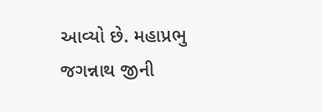આવ્યો છે. મહાપ્રભુ જગન્નાથ જીની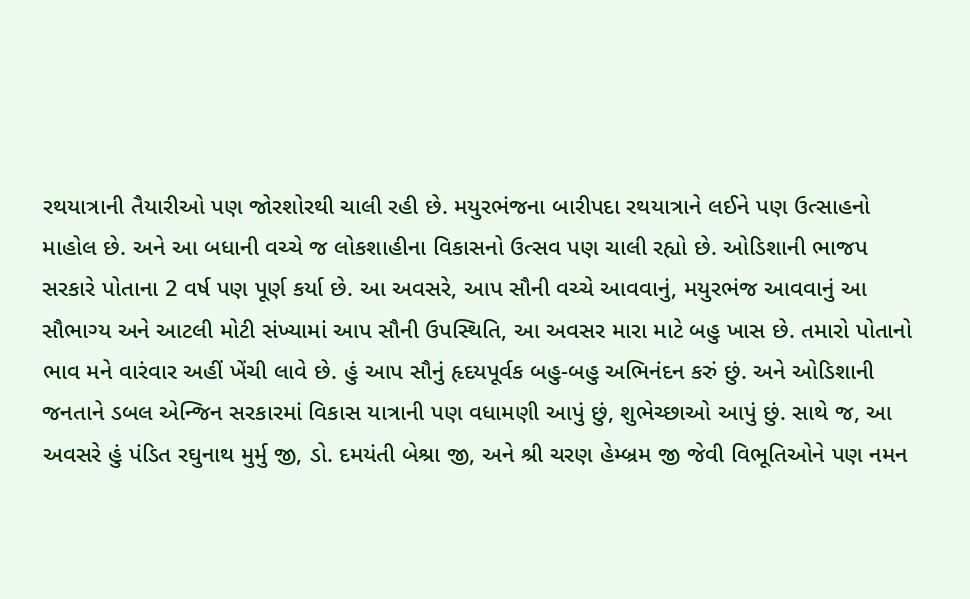રથયાત્રાની તૈયારીઓ પણ જોરશોરથી ચાલી રહી છે. મયુરભંજના બારીપદા રથયાત્રાને લઈને પણ ઉત્સાહનો માહોલ છે. અને આ બધાની વચ્ચે જ લોકશાહીના વિકાસનો ઉત્સવ પણ ચાલી રહ્યો છે. ઓડિશાની ભાજપ સરકારે પોતાના 2 વર્ષ પણ પૂર્ણ કર્યા છે. આ અવસરે, આપ સૌની વચ્ચે આવવાનું, મયુરભંજ આવવાનું આ સૌભાગ્ય અને આટલી મોટી સંખ્યામાં આપ સૌની ઉપસ્થિતિ, આ અવસર મારા માટે બહુ ખાસ છે. તમારો પોતાનો ભાવ મને વારંવાર અહીં ખેંચી લાવે છે. હું આપ સૌનું હૃદયપૂર્વક બહુ-બહુ અભિનંદન કરું છું. અને ઓડિશાની જનતાને ડબલ એન્જિન સરકારમાં વિકાસ યાત્રાની પણ વધામણી આપું છું, શુભેચ્છાઓ આપું છું. સાથે જ, આ અવસરે હું પંડિત રઘુનાથ મુર્મુ જી, ડો. દમયંતી બેશ્રા જી, અને શ્રી ચરણ હેમ્બ્રમ જી જેવી વિભૂતિઓને પણ નમન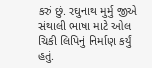કરું છું. રઘુનાથ મુર્મુ જીએ સંથાલી ભાષા માટે ઓલ ચિકી લિપિનું નિર્માણ કર્યું હતું.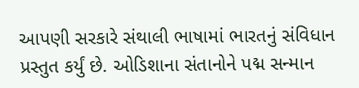આપણી સરકારે સંથાલી ભાષામાં ભારતનું સંવિધાન પ્રસ્તુત કર્યું છે. ઓડિશાના સંતાનોને પદ્મ સન્માન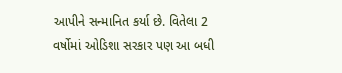આપીને સન્માનિત કર્યા છે. વિતેલા 2 વર્ષોમાં ઓડિશા સરકાર પણ આ બધી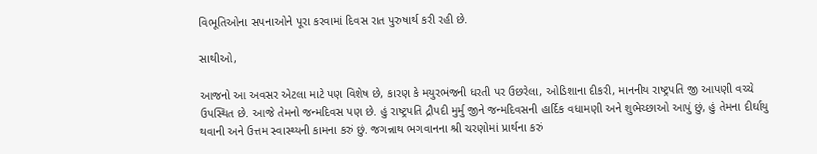વિભૂતિઓના સપનાઓને પૂરા કરવામાં દિવસ રાત પુરુષાર્થ કરી રહી છે.

સાથીઓ,

આજનો આ અવસર એટલા માટે પણ વિશેષ છે, કારણ કે મયુરભંજની ધરતી પર ઉછરેલા, ઓડિશાના દીકરી, માનનીય રાષ્ટ્રપતિ જી આપણી વચ્ચે ઉપસ્થિત છે. આજે તેમનો જન્મદિવસ પણ છે. હું રાષ્ટ્રપતિ દ્રૌપદી મુર્મુ જીને જન્મદિવસની હાર્દિક વધામણી અને શુભેચ્છાઓ આપું છું, હું તેમના દીર્ઘાયુ થવાની અને ઉત્તમ સ્વાસ્થ્યની કામના કરું છું. જગન્નાથ ભગવાનના શ્રી ચરણોમાં પ્રાર્થના કરું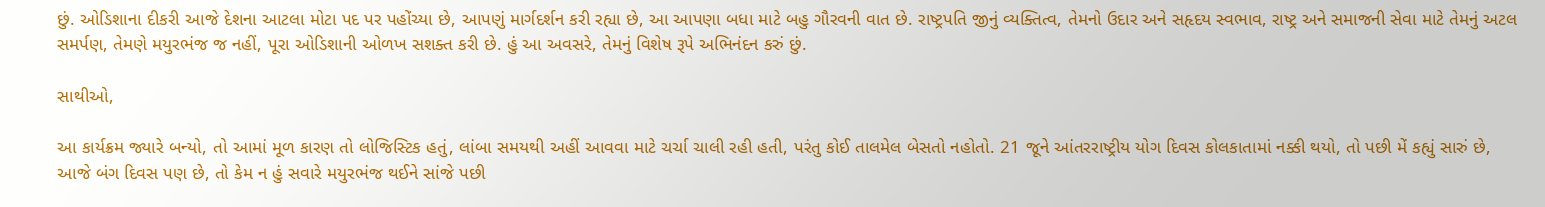છું. ઓડિશાના દીકરી આજે દેશના આટલા મોટા પદ પર પહોંચ્યા છે, આપણું માર્ગદર્શન કરી રહ્યા છે, આ આપણા બધા માટે બહુ ગૌરવની વાત છે. રાષ્ટ્રપતિ જીનું વ્યક્તિત્વ, તેમનો ઉદાર અને સહૃદય સ્વભાવ, રાષ્ટ્ર અને સમાજની સેવા માટે તેમનું અટલ સમર્પણ, તેમણે મયુરભંજ જ નહીં, પૂરા ઓડિશાની ઓળખ સશક્ત કરી છે. હું આ અવસરે, તેમનું વિશેષ રૂપે અભિનંદન કરું છું.

સાથીઓ,

આ કાર્યક્રમ જ્યારે બન્યો, તો આમાં મૂળ કારણ તો લોજિસ્ટિક હતું, લાંબા સમયથી અહીં આવવા માટે ચર્ચા ચાલી રહી હતી, પરંતુ કોઈ તાલમેલ બેસતો નહોતો. 21 જૂને આંતરરાષ્ટ્રીય યોગ દિવસ કોલકાતામાં નક્કી થયો, તો પછી મેં કહ્યું સારું છે, આજે બંગ દિવસ પણ છે, તો કેમ ન હું સવારે મયુરભંજ થઈને સાંજે પછી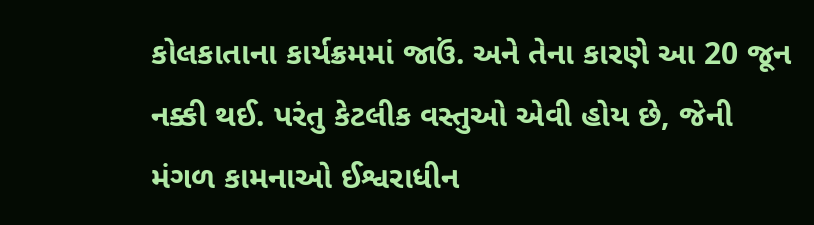કોલકાતાના કાર્યક્રમમાં જાઉં. અને તેના કારણે આ 20 જૂન નક્કી થઈ. પરંતુ કેટલીક વસ્તુઓ એવી હોય છે, જેની મંગળ કામનાઓ ઈશ્વરાધીન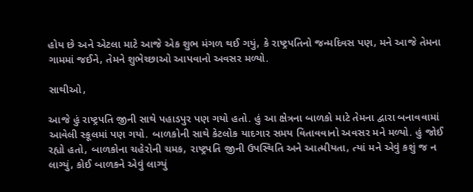હોય છે અને એટલા માટે આજે એક શુભ મંગળ થઈ ગયું, કે રાષ્ટ્રપતિનો જન્મદિવસ પણ, મને આજે તેમના ગામમાં જઈને, તેમને શુભેચ્છાઓ આપવાનો અવસર મળ્યો.

સાથીઓ,

આજે હું રાષ્ટ્રપતિ જીની સાથે પહાડપુર પણ ગયો હતો. હું આ ક્ષેત્રના બાળકો માટે તેમના દ્વારા બનાવવામાં આવેલી સ્કૂલમાં પણ ગયો. બાળકોની સાથે કેટલોક યાદગાર સમય વિતાવવાનો અવસર મને મળ્યો. હું જોઈ રહ્યો હતો, બાળકોના ચહેરોની ચમક, રાષ્ટ્રપતિ જીની ઉપસ્થિતિ અને આત્મીયતા, ત્યાં મને એવું કશું જ ન લાગ્યું, કોઈ બાળકને એવું લાગ્યું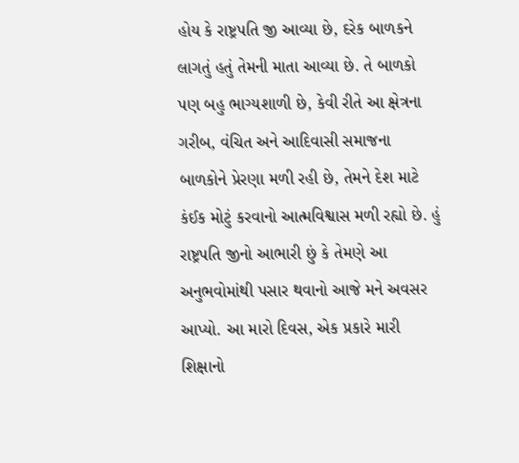હોય કે રાષ્ટ્રપતિ જી આવ્યા છે, દરેક બાળકને લાગતું હતું તેમની માતા આવ્યા છે. તે બાળકો પણ બહુ ભાગ્યશાળી છે, કેવી રીતે આ ક્ષેત્રના ગરીબ, વંચિત અને આદિવાસી સમાજના બાળકોને પ્રેરણા મળી રહી છે, તેમને દેશ માટે કંઈક મોટું કરવાનો આત્મવિશ્વાસ મળી રહ્યો છે. હું રાષ્ટ્રપતિ જીનો આભારી છું કે તેમણે આ અનુભવોમાંથી પસાર થવાનો આજે મને અવસર આપ્યો. આ મારો દિવસ, એક પ્રકારે મારી શિક્ષાનો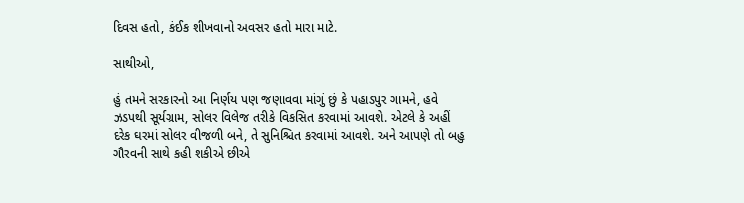દિવસ હતો, કંઈક શીખવાનો અવસર હતો મારા માટે.

સાથીઓ,

હું તમને સરકારનો આ નિર્ણય પણ જણાવવા માંગું છું કે પહાડપુર ગામને, હવે ઝડપથી સૂર્યગ્રામ, સોલર વિલેજ તરીકે વિકસિત કરવામાં આવશે. એટલે કે અહીં દરેક ઘરમાં સોલર વીજળી બને, તે સુનિશ્ચિત કરવામાં આવશે. અને આપણે તો બહુ ગૌરવની સાથે કહી શકીએ છીએ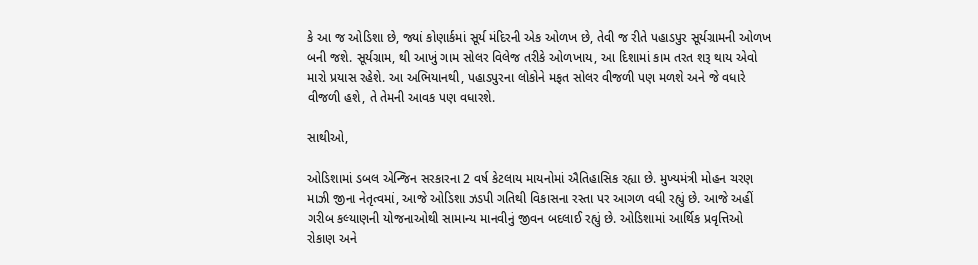કે આ જ ઓડિશા છે, જ્યાં કોણાર્કમાં સૂર્ય મંદિરની એક ઓળખ છે, તેવી જ રીતે પહાડપુર સૂર્યગ્રામની ઓળખ બની જશે. સૂર્યગ્રામ, થી આખું ગામ સોલર વિલેજ તરીકે ઓળખાય, આ દિશામાં કામ તરત શરૂ થાય એવો મારો પ્રયાસ રહેશે. આ અભિયાનથી, પહાડપુરના લોકોને મફત સોલર વીજળી પણ મળશે અને જે વધારે વીજળી હશે, તે તેમની આવક પણ વધારશે.

સાથીઓ,

ઓડિશામાં ડબલ એન્જિન સરકારના 2 વર્ષ કેટલાય માયનોમાં ઐતિહાસિક રહ્યા છે. મુખ્યમંત્રી મોહન ચરણ માઝી જીના નેતૃત્વમાં, આજે ઓડિશા ઝડપી ગતિથી વિકાસના રસ્તા પર આગળ વધી રહ્યું છે. આજે અહીં ગરીબ કલ્યાણની યોજનાઓથી સામાન્ય માનવીનું જીવન બદલાઈ રહ્યું છે. ઓડિશામાં આર્થિક પ્રવૃત્તિઓ રોકાણ અને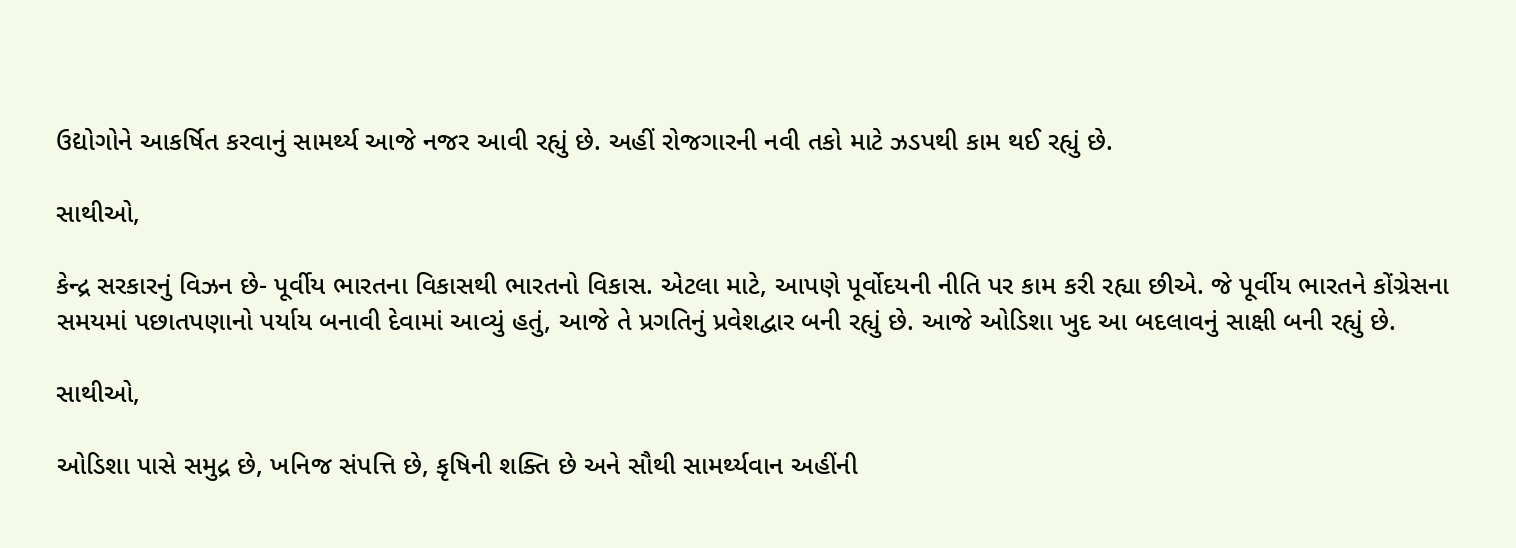ઉદ્યોગોને આકર્ષિત કરવાનું સામર્થ્ય આજે નજર આવી રહ્યું છે. અહીં રોજગારની નવી તકો માટે ઝડપથી કામ થઈ રહ્યું છે.

સાથીઓ,

કેન્દ્ર સરકારનું વિઝન છે- પૂર્વીય ભારતના વિકાસથી ભારતનો વિકાસ. એટલા માટે, આપણે પૂર્વોદયની નીતિ પર કામ કરી રહ્યા છીએ. જે પૂર્વીય ભારતને કોંગ્રેસના સમયમાં પછાતપણાનો પર્યાય બનાવી દેવામાં આવ્યું હતું, આજે તે પ્રગતિનું પ્રવેશદ્વાર બની રહ્યું છે. આજે ઓડિશા ખુદ આ બદલાવનું સાક્ષી બની રહ્યું છે.

સાથીઓ,

ઓડિશા પાસે સમુદ્ર છે, ખનિજ સંપત્તિ છે, કૃષિની શક્તિ છે અને સૌથી સામર્થ્યવાન અહીંની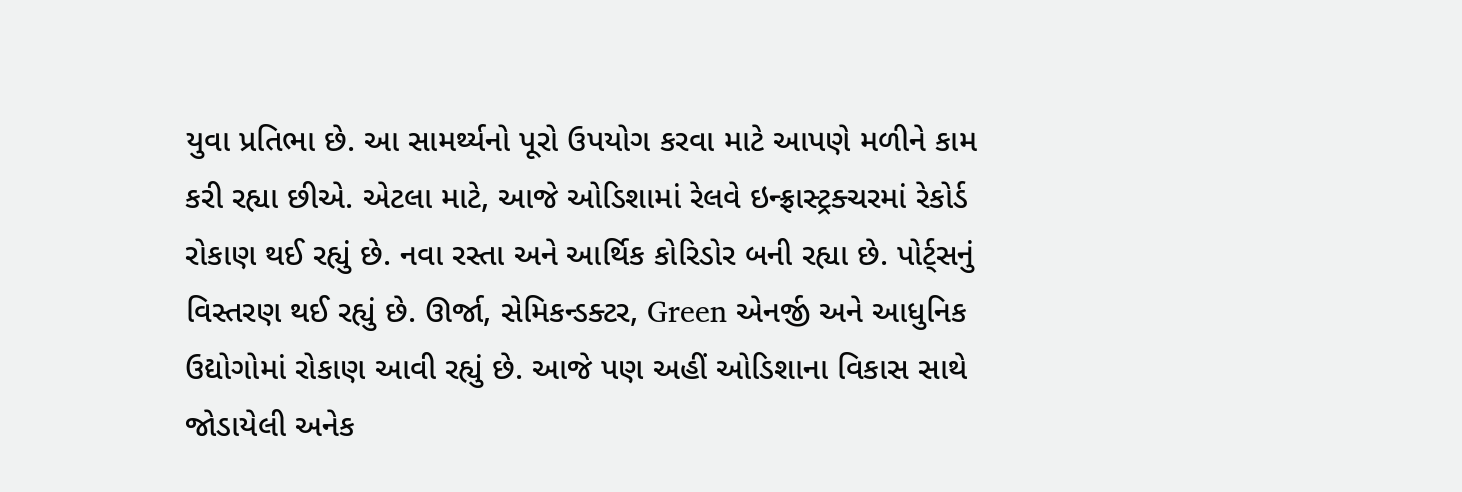યુવા પ્રતિભા છે. આ સામર્થ્યનો પૂરો ઉપયોગ કરવા માટે આપણે મળીને કામ કરી રહ્યા છીએ. એટલા માટે, આજે ઓડિશામાં રેલવે ઇન્ફ્રાસ્ટ્રક્ચરમાં રેકોર્ડ રોકાણ થઈ રહ્યું છે. નવા રસ્તા અને આર્થિક કોરિડોર બની રહ્યા છે. પોર્ટ્સનું વિસ્તરણ થઈ રહ્યું છે. ઊર્જા, સેમિકન્ડક્ટર, Green એનર્જી અને આધુનિક ઉદ્યોગોમાં રોકાણ આવી રહ્યું છે. આજે પણ અહીં ઓડિશાના વિકાસ સાથે જોડાયેલી અનેક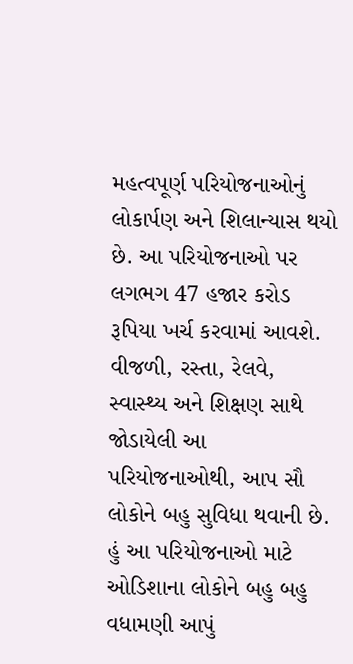મહત્વપૂર્ણ પરિયોજનાઓનું લોકાર્પણ અને શિલાન્યાસ થયો છે. આ પરિયોજનાઓ પર લગભગ 47 હજાર કરોડ રૂપિયા ખર્ચ કરવામાં આવશે. વીજળી, રસ્તા, રેલવે, સ્વાસ્થ્ય અને શિક્ષણ સાથે જોડાયેલી આ પરિયોજનાઓથી, આપ સૌ લોકોને બહુ સુવિધા થવાની છે. હું આ પરિયોજનાઓ માટે ઓડિશાના લોકોને બહુ બહુ વધામણી આપું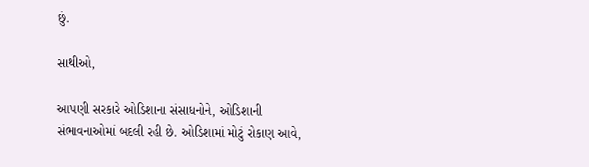છું.

સાથીઓ,

આપણી સરકારે ઓડિશાના સંસાધનોને, ઓડિશાની સંભાવનાઓમાં બદલી રહી છે. ઓડિશામાં મોટું રોકાણ આવે,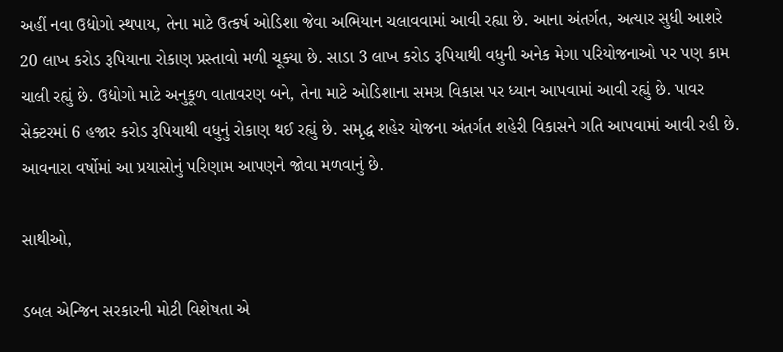અહીં નવા ઉદ્યોગો સ્થપાય, તેના માટે ઉત્કર્ષ ઓડિશા જેવા અભિયાન ચલાવવામાં આવી રહ્યા છે. આના અંતર્ગત, અત્યાર સુધી આશરે 20 લાખ કરોડ રૂપિયાના રોકાણ પ્રસ્તાવો મળી ચૂક્યા છે. સાડા 3 લાખ કરોડ રૂપિયાથી વધુની અનેક મેગા પરિયોજનાઓ પર પણ કામ ચાલી રહ્યું છે. ઉદ્યોગો માટે અનુકૂળ વાતાવરણ બને, તેના માટે ઓડિશાના સમગ્ર વિકાસ પર ધ્યાન આપવામાં આવી રહ્યું છે. પાવર સેક્ટરમાં 6 હજાર કરોડ રૂપિયાથી વધુનું રોકાણ થઈ રહ્યું છે. સમૃદ્ધ શહેર યોજના અંતર્ગત શહેરી વિકાસને ગતિ આપવામાં આવી રહી છે. આવનારા વર્ષોમાં આ પ્રયાસોનું પરિણામ આપણને જોવા મળવાનું છે.

સાથીઓ,

ડબલ એન્જિન સરકારની મોટી વિશેષતા એ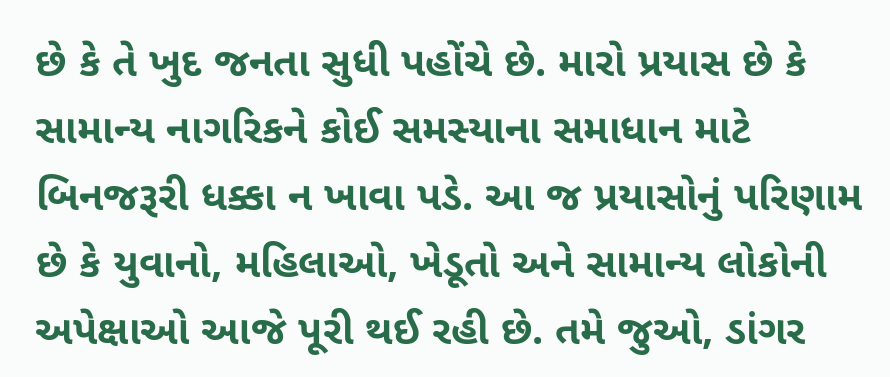છે કે તે ખુદ જનતા સુધી પહોંચે છે. મારો પ્રયાસ છે કે સામાન્ય નાગરિકને કોઈ સમસ્યાના સમાધાન માટે બિનજરૂરી ધક્કા ન ખાવા પડે. આ જ પ્રયાસોનું પરિણામ છે કે યુવાનો, મહિલાઓ, ખેડૂતો અને સામાન્ય લોકોની અપેક્ષાઓ આજે પૂરી થઈ રહી છે. તમે જુઓ, ડાંગર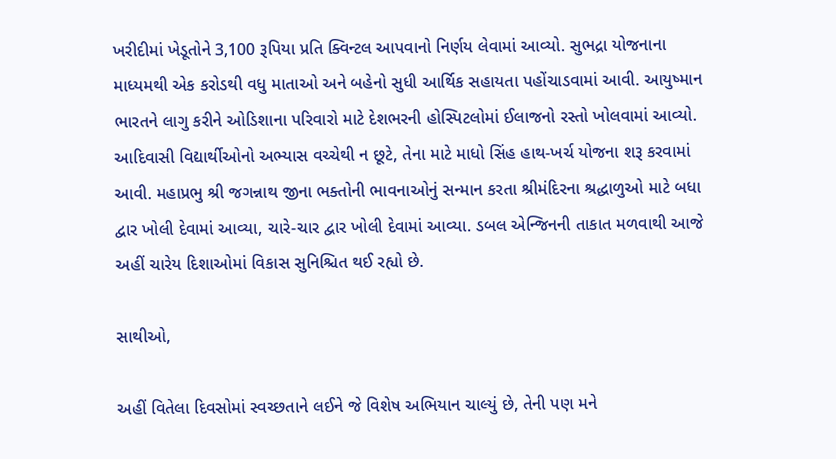ખરીદીમાં ખેડૂતોને 3,100 રૂપિયા પ્રતિ ક્વિન્ટલ આપવાનો નિર્ણય લેવામાં આવ્યો. સુભદ્રા યોજનાના માધ્યમથી એક કરોડથી વધુ માતાઓ અને બહેનો સુધી આર્થિક સહાયતા પહોંચાડવામાં આવી. આયુષ્માન ભારતને લાગુ કરીને ઓડિશાના પરિવારો માટે દેશભરની હોસ્પિટલોમાં ઈલાજનો રસ્તો ખોલવામાં આવ્યો. આદિવાસી વિદ્યાર્થીઓનો અભ્યાસ વચ્ચેથી ન છૂટે, તેના માટે માધો સિંહ હાથ-ખર્ચ યોજના શરૂ કરવામાં આવી. મહાપ્રભુ શ્રી જગન્નાથ જીના ભક્તોની ભાવનાઓનું સન્માન કરતા શ્રીમંદિરના શ્રદ્ધાળુઓ માટે બધા દ્વાર ખોલી દેવામાં આવ્યા, ચારે-ચાર દ્વાર ખોલી દેવામાં આવ્યા. ડબલ એન્જિનની તાકાત મળવાથી આજે અહીં ચારેય દિશાઓમાં વિકાસ સુનિશ્ચિત થઈ રહ્યો છે.

સાથીઓ,

અહીં વિતેલા દિવસોમાં સ્વચ્છતાને લઈને જે વિશેષ અભિયાન ચાલ્યું છે, તેની પણ મને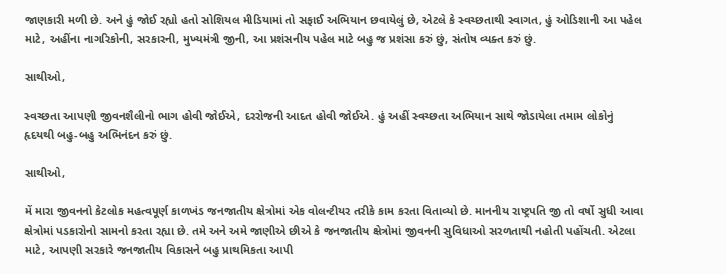જાણકારી મળી છે. અને હું જોઈ રહ્યો હતો સોશિયલ મીડિયામાં તો સફાઈ અભિયાન છવાયેલું છે, એટલે કે સ્વચ્છતાથી સ્વાગત, હું ઓડિશાની આ પહેલ માટે, અહીંના નાગરિકોની, સરકારની, મુખ્યમંત્રી જીની, આ પ્રશંસનીય પહેલ માટે બહુ જ પ્રશંસા કરું છું, સંતોષ વ્યક્ત કરું છું.

સાથીઓ,

સ્વચ્છતા આપણી જીવનશૈલીનો ભાગ હોવી જોઈએ, દરરોજની આદત હોવી જોઈએ. હું અહીં સ્વચ્છતા અભિયાન સાથે જોડાયેલા તમામ લોકોનું હૃદયથી બહુ-બહુ અભિનંદન કરું છું.

સાથીઓ,

મેં મારા જીવનનો કેટલોક મહત્વપૂર્ણ કાળખંડ જનજાતીય ક્ષેત્રોમાં એક વોલન્ટીયર તરીકે કામ કરતા વિતાવ્યો છે. માનનીય રાષ્ટ્રપતિ જી તો વર્ષો સુધી આવા ક્ષેત્રોમાં પડકારોનો સામનો કરતા રહ્યા છે. તમે અને અમે જાણીએ છીએ કે જનજાતીય ક્ષેત્રોમાં જીવનની સુવિધાઓ સરળતાથી નહોતી પહોંચતી. એટલા માટે, આપણી સરકારે જનજાતીય વિકાસને બહુ પ્રાથમિકતા આપી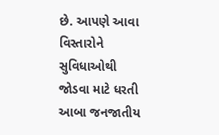છે. આપણે આવા વિસ્તારોને સુવિધાઓથી જોડવા માટે ધરતી આબા જનજાતીય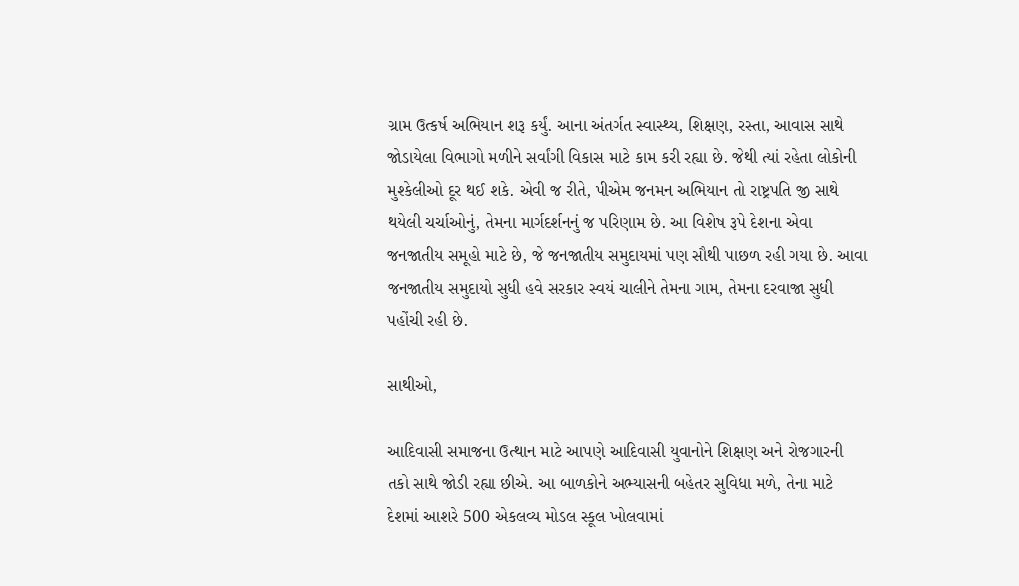ગ્રામ ઉત્કર્ષ અભિયાન શરૂ કર્યું. આના અંતર્ગત સ્વાસ્થ્ય, શિક્ષણ, રસ્તા, આવાસ સાથે જોડાયેલા વિભાગો મળીને સર્વાંગી વિકાસ માટે કામ કરી રહ્યા છે. જેથી ત્યાં રહેતા લોકોની મુશ્કેલીઓ દૂર થઈ શકે. એવી જ રીતે, પીએમ જનમન અભિયાન તો રાષ્ટ્રપતિ જી સાથે થયેલી ચર્ચાઓનું, તેમના માર્ગદર્શનનું જ પરિણામ છે. આ વિશેષ રૂપે દેશના એવા જનજાતીય સમૂહો માટે છે, જે જનજાતીય સમુદાયમાં પણ સૌથી પાછળ રહી ગયા છે. આવા જનજાતીય સમુદાયો સુધી હવે સરકાર સ્વયં ચાલીને તેમના ગામ, તેમના દરવાજા સુધી પહોંચી રહી છે.

સાથીઓ,

આદિવાસી સમાજના ઉત્થાન માટે આપણે આદિવાસી યુવાનોને શિક્ષણ અને રોજગારની તકો સાથે જોડી રહ્યા છીએ. આ બાળકોને અભ્યાસની બહેતર સુવિધા મળે, તેના માટે દેશમાં આશરે 500 એકલવ્ય મોડલ સ્કૂલ ખોલવામાં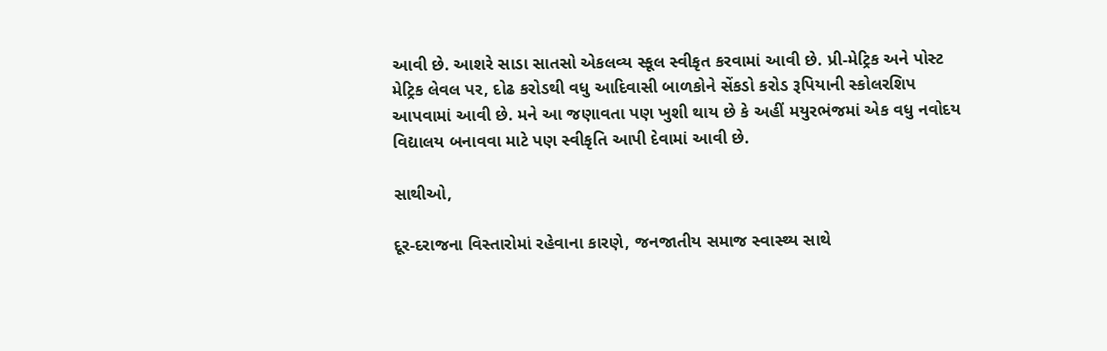આવી છે. આશરે સાડા સાતસો એકલવ્ય સ્કૂલ સ્વીકૃત કરવામાં આવી છે. પ્રી-મેટ્રિક અને પોસ્ટ મેટ્રિક લેવલ પર, દોઢ કરોડથી વધુ આદિવાસી બાળકોને સેંકડો કરોડ રૂપિયાની સ્કોલરશિપ આપવામાં આવી છે. મને આ જણાવતા પણ ખુશી થાય છે કે અહીં મયુરભંજમાં એક વધુ નવોદય વિદ્યાલય બનાવવા માટે પણ સ્વીકૃતિ આપી દેવામાં આવી છે.

સાથીઓ,

દૂર-દરાજના વિસ્તારોમાં રહેવાના કારણે, જનજાતીય સમાજ સ્વાસ્થ્ય સાથે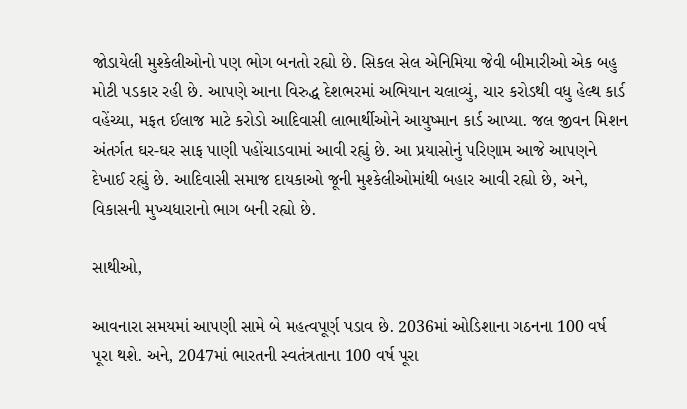જોડાયેલી મુશ્કેલીઓનો પણ ભોગ બનતો રહ્યો છે. સિકલ સેલ એનિમિયા જેવી બીમારીઓ એક બહુ મોટી પડકાર રહી છે. આપણે આના વિરુદ્ધ દેશભરમાં અભિયાન ચલાવ્યું, ચાર કરોડથી વધુ હેલ્થ કાર્ડ વહેંચ્યા, મફત ઈલાજ માટે કરોડો આદિવાસી લાભાર્થીઓને આયુષ્માન કાર્ડ આપ્યા. જલ જીવન મિશન અંતર્ગત ઘર-ઘર સાફ પાણી પહોંચાડવામાં આવી રહ્યું છે. આ પ્રયાસોનું પરિણામ આજે આપણને દેખાઈ રહ્યું છે. આદિવાસી સમાજ દાયકાઓ જૂની મુશ્કેલીઓમાંથી બહાર આવી રહ્યો છે, અને, વિકાસની મુખ્યધારાનો ભાગ બની રહ્યો છે.

સાથીઓ,

આવનારા સમયમાં આપણી સામે બે મહત્વપૂર્ણ પડાવ છે. 2036માં ઓડિશાના ગઠનના 100 વર્ષ પૂરા થશે. અને, 2047માં ભારતની સ્વતંત્રતાના 100 વર્ષ પૂરા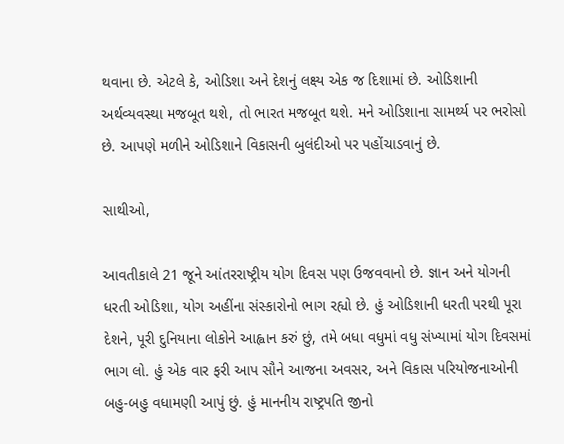થવાના છે. એટલે કે, ઓડિશા અને દેશનું લક્ષ્ય એક જ દિશામાં છે. ઓડિશાની અર્થવ્યવસ્થા મજબૂત થશે, તો ભારત મજબૂત થશે. મને ઓડિશાના સામર્થ્ય પર ભરોસો છે. આપણે મળીને ઓડિશાને વિકાસની બુલંદીઓ પર પહોંચાડવાનું છે.

સાથીઓ,

આવતીકાલે 21 જૂને આંતરરાષ્ટ્રીય યોગ દિવસ પણ ઉજવવાનો છે. જ્ઞાન અને યોગની ધરતી ઓડિશા, યોગ અહીંના સંસ્કારોનો ભાગ રહ્યો છે. હું ઓડિશાની ધરતી પરથી પૂરા દેશને, પૂરી દુનિયાના લોકોને આહ્વાન કરું છું, તમે બધા વધુમાં વધુ સંખ્યામાં યોગ દિવસમાં ભાગ લો. હું એક વાર ફરી આપ સૌને આજના અવસર, અને વિકાસ પરિયોજનાઓની બહુ-બહુ વધામણી આપું છું. હું માનનીય રાષ્ટ્રપતિ જીનો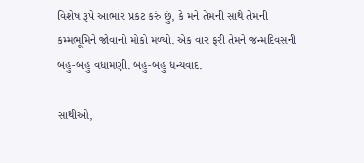વિશેષ રૂપે આભાર પ્રકટ કરું છું, કે મને તેમની સાથે તેમની કમ્મભૂમિને જોવાનો મોકો મળ્યો. એક વાર ફરી તેમને જન્મદિવસની બહુ-બહુ વધામણી. બહુ-બહુ ધન્યવાદ.

સાથીઓ,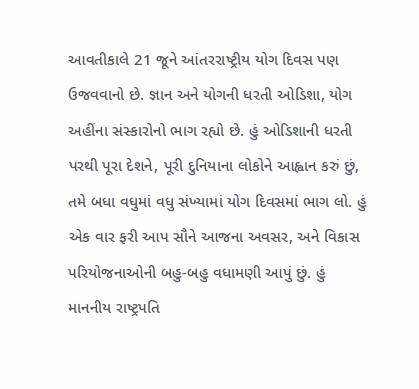આવતીકાલે 21 જૂને આંતરરાષ્ટ્રીય યોગ દિવસ પણ ઉજવવાનો છે. જ્ઞાન અને યોગની ધરતી ઓડિશા, યોગ અહીંના સંસ્કારોનો ભાગ રહ્યો છે. હું ઓડિશાની ધરતી પરથી પૂરા દેશને, પૂરી દુનિયાના લોકોને આહ્વાન કરું છું, તમે બધા વધુમાં વધુ સંખ્યામાં યોગ દિવસમાં ભાગ લો. હું એક વાર ફરી આપ સૌને આજના અવસર, અને વિકાસ પરિયોજનાઓની બહુ-બહુ વધામણી આપું છું. હું માનનીય રાષ્ટ્રપતિ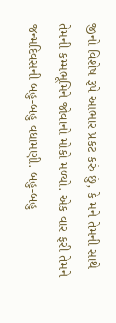જીનો વિશેષ રૂપે આભાર પ્રકટ કરું છું, કે મને તેમની સાથે તેમની કમ્મભૂમિને જોવાનો મોકો મળ્યો. એક વાર ફરી તેમને જન્મદિવસની બહુ-બહુ વધામણી. બહુ-બહુ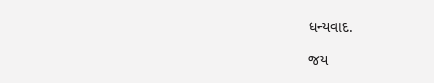ધન્યવાદ.

જય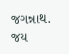જગન્નાથ. જય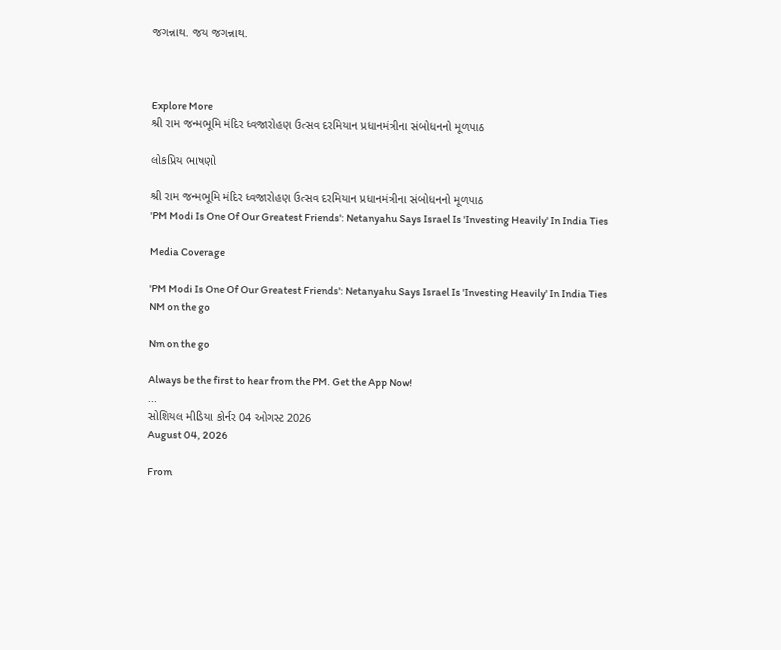જગન્નાથ. જય જગન્નાથ.



Explore More
શ્રી રામ જન્મભૂમિ મંદિર ધ્વજારોહણ ઉત્સવ દરમિયાન પ્રધાનમંત્રીના સંબોધનનો મૂળપાઠ

લોકપ્રિય ભાષણો

શ્રી રામ જન્મભૂમિ મંદિર ધ્વજારોહણ ઉત્સવ દરમિયાન પ્રધાનમંત્રીના સંબોધનનો મૂળપાઠ
'PM Modi Is One Of Our Greatest Friends': Netanyahu Says Israel Is 'Investing Heavily' In India Ties

Media Coverage

'PM Modi Is One Of Our Greatest Friends': Netanyahu Says Israel Is 'Investing Heavily' In India Ties
NM on the go

Nm on the go

Always be the first to hear from the PM. Get the App Now!
...
સોશિયલ મીડિયા કોર્નર 04 ઓગસ્ટ 2026
August 04, 2026

From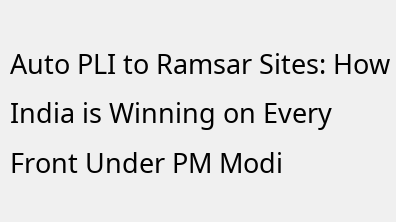Auto PLI to Ramsar Sites: How India is Winning on Every Front Under PM Modi